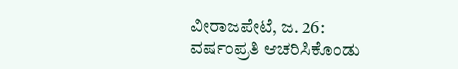ವೀರಾಜಪೇಟೆ, ಜ. 26: ವರ್ಷಂಪ್ರತಿ ಆಚರಿಸಿಕೊಂಡು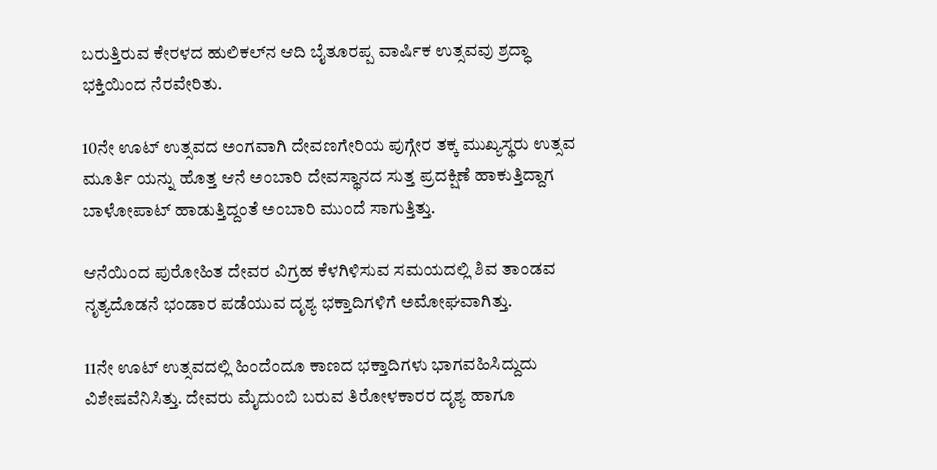ಬರುತ್ತಿರುವ ಕೇರಳದ ಹುಲಿಕಲ್‍ನ ಆದಿ ಬೈತೂರಪ್ಪ ವಾರ್ಷಿಕ ಉತ್ಸವವು ಶ್ರದ್ಧಾ ಭಕ್ತಿಯಿಂದ ನೆರವೇರಿತು.

10ನೇ ಊಟ್ ಉತ್ಸವದ ಅಂಗವಾಗಿ ದೇವಣಗೇರಿಯ ಪುಗ್ಗೇರ ತಕ್ಕ ಮುಖ್ಯಸ್ಥರು ಉತ್ಸವ ಮೂರ್ತಿ ಯನ್ನು ಹೊತ್ತ ಆನೆ ಅಂಬಾರಿ ದೇವಸ್ಥಾನದ ಸುತ್ತ ಪ್ರದಕ್ಷಿಣೆ ಹಾಕುತ್ತಿದ್ದಾಗ ಬಾಳೋಪಾಟ್ ಹಾಡುತ್ತಿದ್ದಂತೆ ಅಂಬಾರಿ ಮುಂದೆ ಸಾಗುತ್ತಿತ್ತು.

ಆನೆಯಿಂದ ಪುರೋಹಿತ ದೇವರ ವಿಗ್ರಹ ಕೆಳಗಿಳಿಸುವ ಸಮಯದಲ್ಲಿ ಶಿವ ತಾಂಡವ ನೃತ್ಯದೊಡನೆ ಭಂಡಾರ ಪಡೆಯುವ ದೃಶ್ಯ ಭಕ್ತಾದಿಗಳಿಗೆ ಅಮೋಘವಾಗಿತ್ತು.

11ನೇ ಊಟ್ ಉತ್ಸವದಲ್ಲಿ ಹಿಂದೆಂದೂ ಕಾಣದ ಭಕ್ತಾದಿಗಳು ಭಾಗವಹಿಸಿದ್ದುದು ವಿಶೇಷವೆನಿಸಿತ್ತು. ದೇವರು ಮೈದುಂಬಿ ಬರುವ ತಿರೋಳಕಾರರ ದೃಶ್ಯ ಹಾಗೂ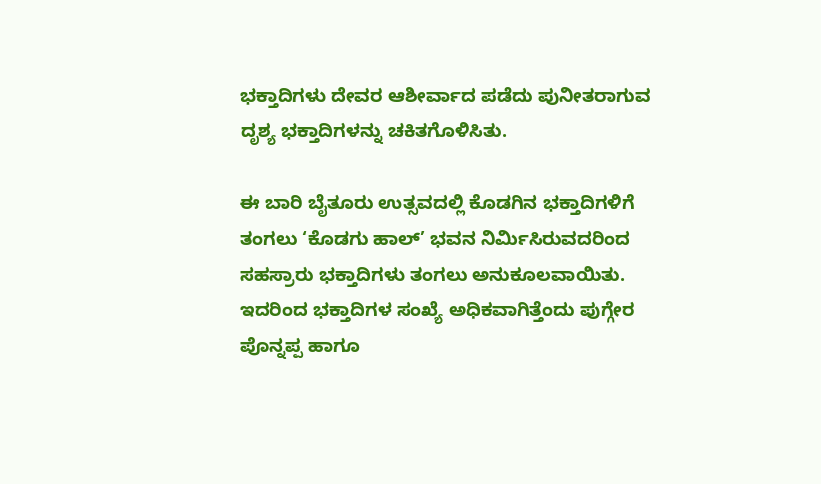ಭಕ್ತಾದಿಗಳು ದೇವರ ಆಶೀರ್ವಾದ ಪಡೆದು ಪುನೀತರಾಗುವ ದೃಶ್ಯ ಭಕ್ತಾದಿಗಳನ್ನು ಚಕಿತಗೊಳಿಸಿತು.

ಈ ಬಾರಿ ಬೈತೂರು ಉತ್ಸವದಲ್ಲಿ ಕೊಡಗಿನ ಭಕ್ತಾದಿಗಳಿಗೆ ತಂಗಲು ‘ಕೊಡಗು ಹಾಲ್’ ಭವನ ನಿರ್ಮಿಸಿರುವದರಿಂದ ಸಹಸ್ರಾರು ಭಕ್ತಾದಿಗಳು ತಂಗಲು ಅನುಕೂಲವಾಯಿತು. ಇದರಿಂದ ಭಕ್ತಾದಿಗಳ ಸಂಖ್ಯೆ ಅಧಿಕವಾಗಿತ್ತೆಂದು ಪುಗ್ಗೇರ ಪೊನ್ನಪ್ಪ ಹಾಗೂ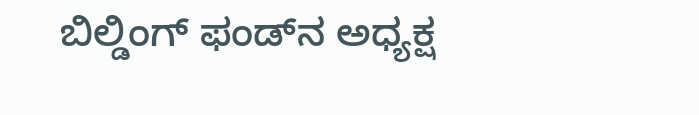ಬಿಲ್ಡಿಂಗ್ ಫಂಡ್‍ನ ಅಧ್ಯಕ್ಷ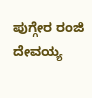ಪುಗ್ಗೇರ ರಂಜಿ ದೇವಯ್ಯ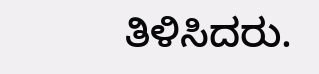ತಿಳಿಸಿದರು.